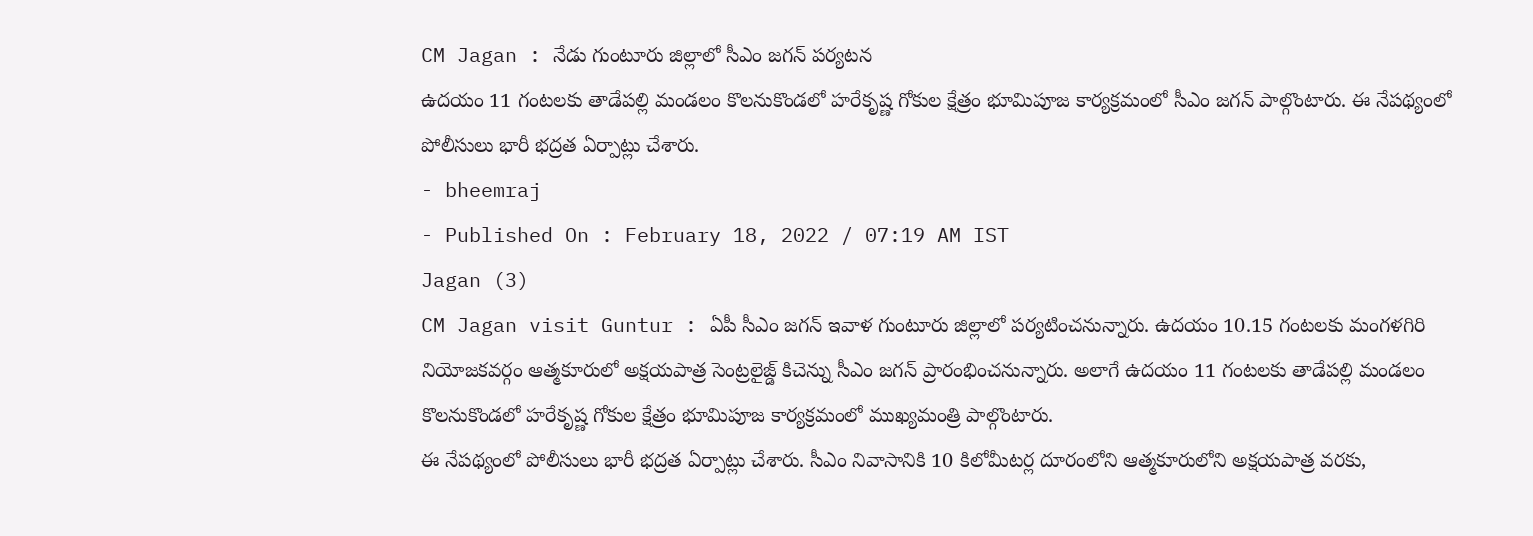CM Jagan : నేడు గుంటూరు జిల్లాలో సీఎం జగన్ పర్యటన
ఉదయం 11 గంటలకు తాడేపల్లి మండలం కొలనుకొండలో హరేకృష్ణ గోకుల క్షేత్రం భూమిపూజ కార్యక్రమంలో సీఎం జగన్ పాల్గొంటారు. ఈ నేపథ్యంలో పోలీసులు భారీ భద్రత ఏర్పాట్లు చేశారు.
- bheemraj
- Published On : February 18, 2022 / 07:19 AM IST
Jagan (3)
CM Jagan visit Guntur : ఏపీ సీఎం జగన్ ఇవాళ గుంటూరు జిల్లాలో పర్యటించనున్నారు. ఉదయం 10.15 గంటలకు మంగళగిరి నియోజకవర్గం ఆత్మకూరులో అక్షయపాత్ర సెంట్రలైజ్డ్ కిచెన్ను సీఎం జగన్ ప్రారంభించనున్నారు. అలాగే ఉదయం 11 గంటలకు తాడేపల్లి మండలం కొలనుకొండలో హరేకృష్ణ గోకుల క్షేత్రం భూమిపూజ కార్యక్రమంలో ముఖ్యమంత్రి పాల్గొంటారు.
ఈ నేపథ్యంలో పోలీసులు భారీ భద్రత ఏర్పాట్లు చేశారు. సీఎం నివాసానికి 10 కిలోమీటర్ల దూరంలోని ఆత్మకూరులోని అక్షయపాత్ర వరకు,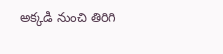అక్కడి నుంచి తిరిగి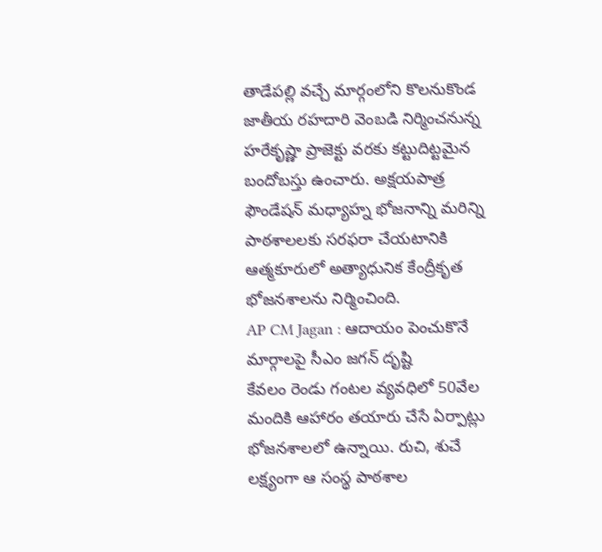తాడేపల్లి వచ్చే మార్గంలోని కొలనుకొండ జాతీయ రహదారి వెంబడి నిర్మించనున్న హరేకృష్ణా ప్రాజెక్టు వరకు కట్టుదిట్టమైన బందోబస్తు ఉంచారు. అక్షయపాత్ర ఫౌండేషన్ మధ్యాహ్న భోజనాన్ని మరిన్ని పాఠశాలలకు సరఫరా చేయటానికి ఆత్మకూరులో అత్యాధునిక కేంద్రీకృత భోజనశాలను నిర్మించింది.
AP CM Jagan : ఆదాయం పెంచుకొనే మార్గాలపై సీఎం జగన్ దృష్టి
కేవలం రెండు గంటల వ్యవధిలో 50వేల మందికి ఆహారం తయారు చేసే ఏర్పాట్లు భోజనశాలలో ఉన్నాయి. రుచి, శుచే లక్ష్యంగా ఆ సంస్థ పాఠశాల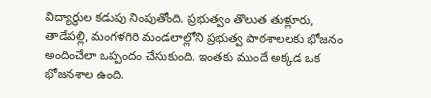విద్యార్థుల కడుపు నింపుతోంది. ప్రభుత్వం తొలుత తుళ్లూరు, తాడేపల్లి, మంగళగిరి మండలాల్లోని ప్రభుత్వ పాఠశాలలకు భోజనం అందించేలా ఒప్పందం చేసుకుంది. ఇంతకు ముందే అక్కడ ఒక భోజనశాల ఉంది.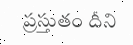ప్రస్తుతం దీని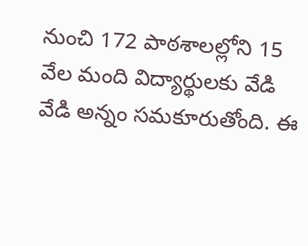నుంచి 172 పాఠశాలల్లోని 15 వేల మంది విద్యార్థులకు వేడి వేడి అన్నం సమకూరుతోంది. ఈ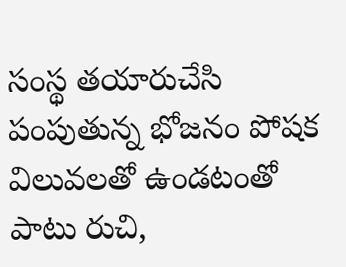సంస్థ తయారుచేసి పంపుతున్న భోజనం పోషక విలువలతో ఉండటంతో పాటు రుచి,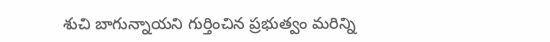శుచి బాగున్నాయని గుర్తించిన ప్రభుత్వం మరిన్ని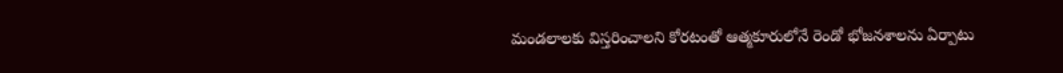మండలాలకు విస్తరించాలని కోరటంతో ఆత్మకూరులోనే రెండో భోజనశాలను ఏర్పాటు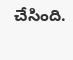చేసింది.